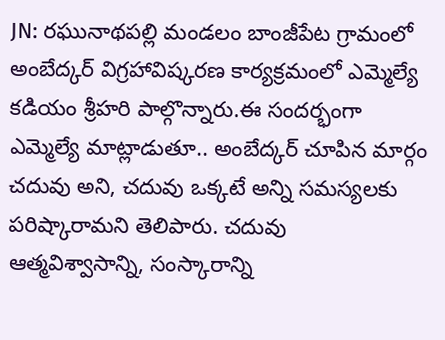JN: రఘునాథపల్లి మండలం బాంజీపేట గ్రామంలో అంబేద్కర్ విగ్రహావిష్కరణ కార్యక్రమంలో ఎమ్మెల్యే కడియం శ్రీహరి పాల్గొన్నారు.ఈ సందర్భంగా ఎమ్మెల్యే మాట్లాడుతూ.. అంబేద్కర్ చూపిన మార్గం చదువు అని, చదువు ఒక్కటే అన్ని సమస్యలకు పరిష్కారామని తెలిపారు. చదువు ఆత్మవిశ్వాసాన్ని, సంస్కారాన్ని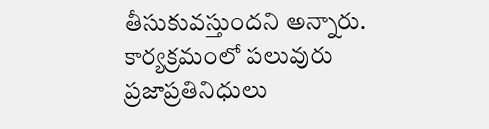తీసుకువస్తుందని అన్నారు. కార్యక్రమంలో పలువురు ప్రజాప్రతినిధులు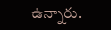ఉన్నారు.